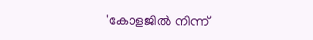'കോളജില്‍ നിന്ന്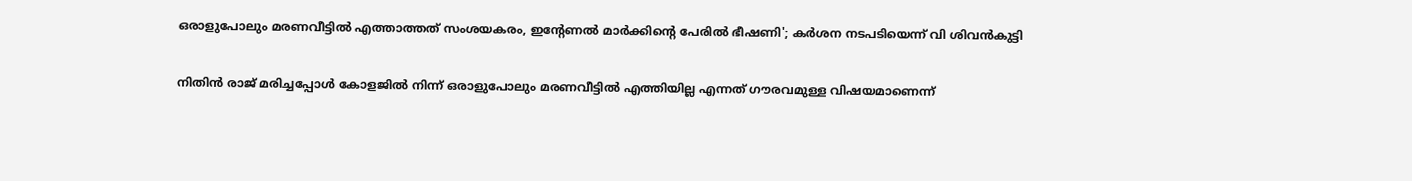ഒരാളുപോലും മരണവീട്ടില്‍ എത്താത്തത് സംശയകരം, ഇന്റേണല്‍ മാര്‍ക്കിന്റെ പേരില്‍ ഭീഷണി'; കര്‍ശന നടപടിയെന്ന് വി ശിവന്‍കുട്ടി

നിതിന്‍ രാജ് മരിച്ചപ്പോള്‍ കോളജില്‍ നിന്ന് ഒരാളുപോലും മരണവീട്ടില്‍ എത്തിയില്ല എന്നത് ഗൗരവമുള്ള വിഷയമാണെന്ന്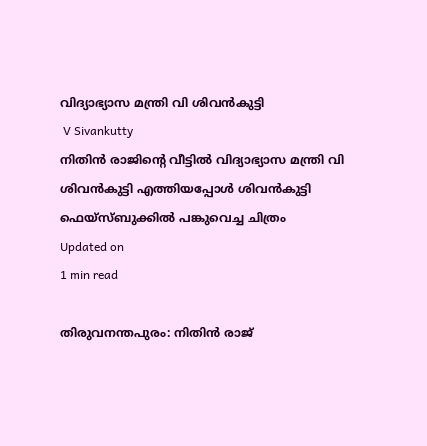വിദ്യാഭ്യാസ മന്ത്രി വി ശിവന്‍കുട്ടി
 V Sivankutty
നിതിന്‍ രാജിന്റെ വീട്ടിൽ വിദ്യാഭ്യാസ മന്ത്രി വി ശിവന്‍കുട്ടി എത്തിയപ്പോൾ ശിവൻകുട്ടി ഫെയ്സ്ബുക്കിൽ‌ പങ്കുവെച്ച ചിത്രം
Updated on
1 min read

തിരുവനന്തപുരം: നിതിന്‍ രാജ്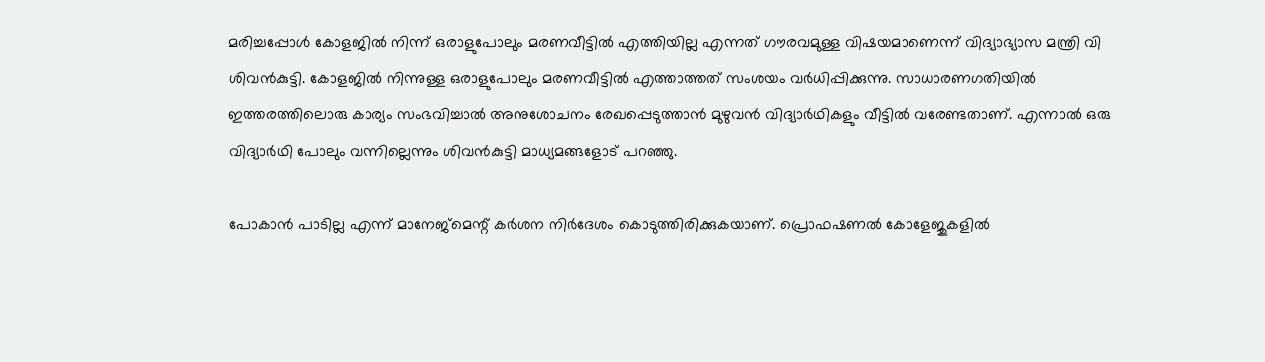മരിച്ചപ്പോള്‍ കോളജില്‍ നിന്ന് ഒരാളുപോലും മരണവീട്ടില്‍ എത്തിയില്ല എന്നത് ഗൗരവമുള്ള വിഷയമാണെന്ന് വിദ്യാഭ്യാസ മന്ത്രി വി ശിവന്‍കുട്ടി. കോളജില്‍ നിന്നുള്ള ഒരാളുപോലും മരണവീട്ടില്‍ എത്താത്തത് സംശയം വര്‍ധിപ്പിക്കുന്നു. സാധാരണഗതിയില്‍ ഇത്തരത്തിലൊരു കാര്യം സംഭവിച്ചാല്‍ അനുശോചനം രേഖപ്പെടുത്താന്‍ മുഴുവന്‍ വിദ്യാര്‍ഥികളും വീട്ടില്‍ വരേണ്ടതാണ്. എന്നാല്‍ ഒരു വിദ്യാര്‍ഥി പോലും വന്നില്ലെന്നും ശിവന്‍കുട്ടി മാധ്യമങ്ങളോട് പറഞ്ഞു.

പോകാന്‍ പാടില്ല എന്ന് മാനേജ്‌മെന്റ് കര്‍ശന നിര്‍ദേശം കൊടുത്തിരിക്കുകയാണ്. പ്രൊഫഷണല്‍ കോളേജുകളില്‍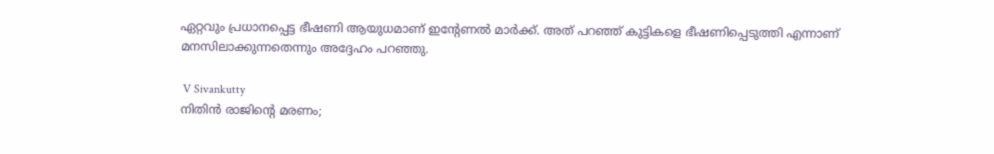ഏറ്റവും പ്രധാനപ്പെട്ട ഭീഷണി ആയുധമാണ് ഇന്റേണല്‍ മാര്‍ക്ക്. അത് പറഞ്ഞ് കുട്ടികളെ ഭീഷണിപ്പെടുത്തി എന്നാണ് മനസിലാക്കുന്നതെന്നും അദ്ദേഹം പറഞ്ഞു.

 V Sivankutty
നിതിൻ രാജിന്റെ മരണം;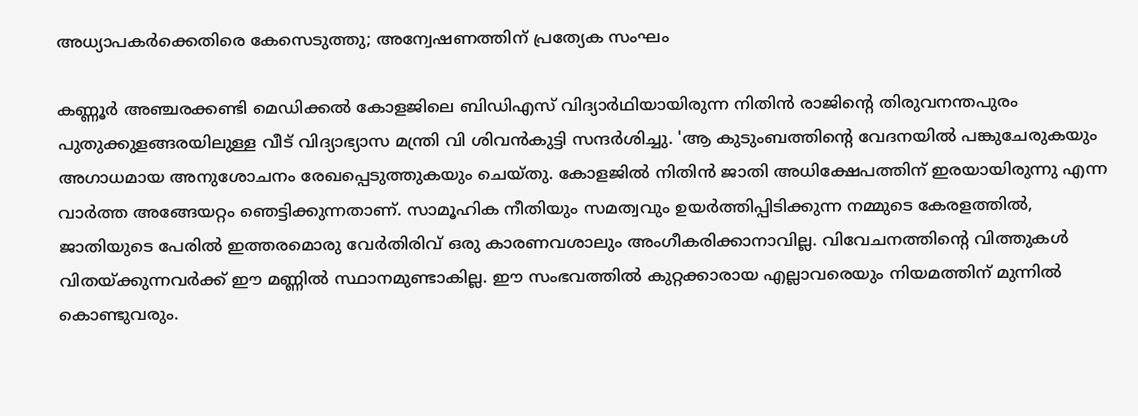അധ്യാപകർക്കെതിരെ കേസെടുത്തു; അന്വേഷണത്തിന് പ്രത്യേക സംഘം

കണ്ണൂര്‍ അഞ്ചരക്കണ്ടി മെഡിക്കല്‍ കോളജിലെ ബിഡിഎസ് വിദ്യാര്‍ഥിയായിരുന്ന നിതിന്‍ രാജിന്റെ തിരുവനന്തപുരം പുതുക്കുളങ്ങരയിലുള്ള വീട് വിദ്യാഭ്യാസ മന്ത്രി വി ശിവന്‍കുട്ടി സന്ദര്‍ശിച്ചു. 'ആ കുടുംബത്തിന്റെ വേദനയില്‍ പങ്കുചേരുകയും അഗാധമായ അനുശോചനം രേഖപ്പെടുത്തുകയും ചെയ്തു. കോളജില്‍ നിതിന്‍ ജാതി അധിക്ഷേപത്തിന് ഇരയായിരുന്നു എന്ന വാര്‍ത്ത അങ്ങേയറ്റം ഞെട്ടിക്കുന്നതാണ്. സാമൂഹിക നീതിയും സമത്വവും ഉയര്‍ത്തിപ്പിടിക്കുന്ന നമ്മുടെ കേരളത്തില്‍, ജാതിയുടെ പേരില്‍ ഇത്തരമൊരു വേര്‍തിരിവ് ഒരു കാരണവശാലും അംഗീകരിക്കാനാവില്ല. വിവേചനത്തിന്റെ വിത്തുകള്‍ വിതയ്ക്കുന്നവര്‍ക്ക് ഈ മണ്ണില്‍ സ്ഥാനമുണ്ടാകില്ല. ഈ സംഭവത്തില്‍ കുറ്റക്കാരായ എല്ലാവരെയും നിയമത്തിന് മുന്നില്‍ കൊണ്ടുവരും.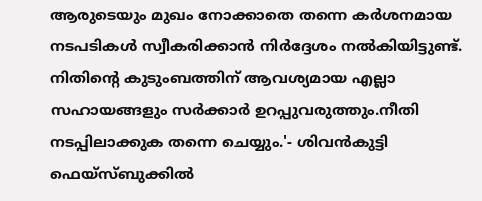ആരുടെയും മുഖം നോക്കാതെ തന്നെ കര്‍ശനമായ നടപടികള്‍ സ്വീകരിക്കാന്‍ നിര്‍ദ്ദേശം നല്‍കിയിട്ടുണ്ട്. നിതിന്റെ കുടുംബത്തിന് ആവശ്യമായ എല്ലാ സഹായങ്ങളും സര്‍ക്കാര്‍ ഉറപ്പുവരുത്തും.നീതി നടപ്പിലാക്കുക തന്നെ ചെയ്യും.'- ശിവന്‍കുട്ടി ഫെയ്‌സ്ബുക്കില്‍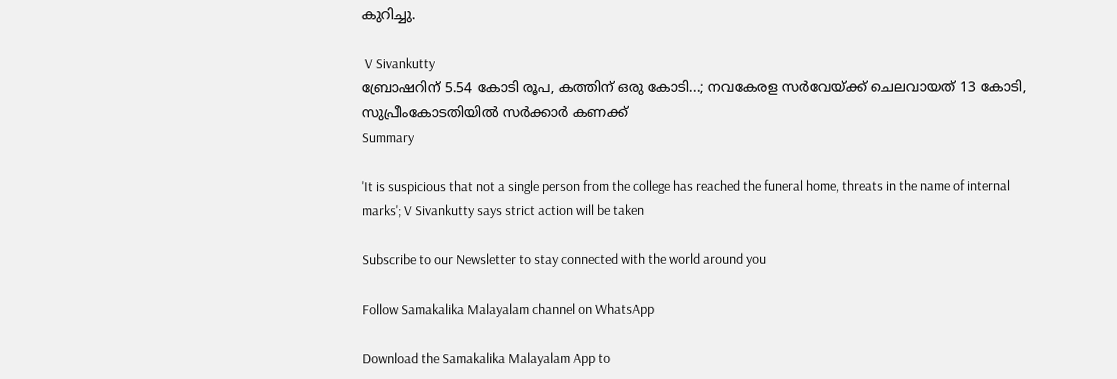കുറിച്ചു.

 V Sivankutty
ബ്രോഷറിന് 5.54 കോടി രൂപ, കത്തിന് ഒരു കോടി...; നവകേരള സര്‍വേയ്ക്ക് ചെലവായത് 13 കോടി, സുപ്രീംകോടതിയില്‍ സര്‍ക്കാര്‍ കണക്ക്
Summary

'It is suspicious that not a single person from the college has reached the funeral home, threats in the name of internal marks'; V Sivankutty says strict action will be taken

Subscribe to our Newsletter to stay connected with the world around you

Follow Samakalika Malayalam channel on WhatsApp

Download the Samakalika Malayalam App to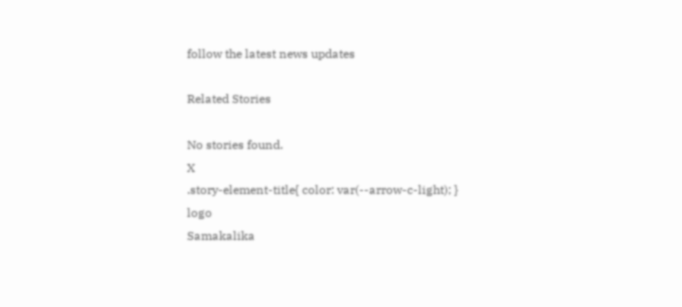follow the latest news updates

Related Stories

No stories found.
X
.story-element-title{ color: var(--arrow-c-light); }
logo
Samakalika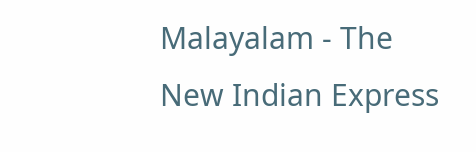Malayalam - The New Indian Express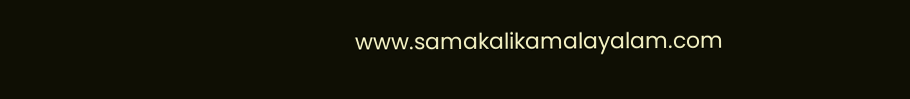www.samakalikamalayalam.com